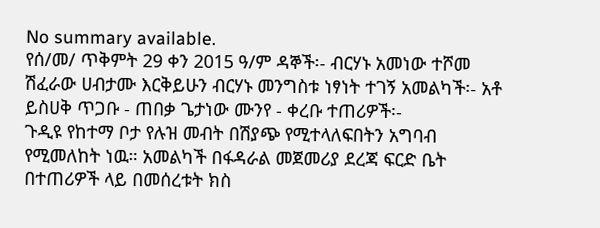No summary available.
የሰ/መ/ ጥቅምት 29 ቀን 2015 ዓ/ም ዳኞች፡- ብርሃኑ አመነው ተሾመ ሽፈራው ሀብታሙ እርቅይሁን ብርሃኑ መንግስቱ ነፃነት ተገኝ አመልካች፡- አቶ ይስሀቅ ጥጋቡ - ጠበቃ ጌታነው ሙንየ - ቀረቡ ተጠሪዎች፡-
ጉዲዩ የከተማ ቦታ የሉዝ መብት በሽያጭ የሚተላለፍበትን አግባብ የሚመለከት ነዉ። አመልካች በፋዳራል መጀመሪያ ደረጃ ፍርድ ቤት በተጠሪዎች ላይ በመሰረቱት ክስ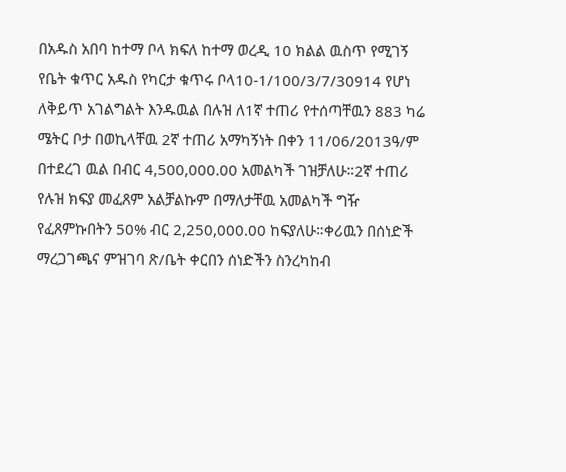በአዱስ አበባ ከተማ ቦላ ክፍለ ከተማ ወረዲ 10 ክልል ዉስጥ የሚገኝ የቤት ቁጥር አዱስ የካርታ ቁጥሩ ቦላ10-1/100/3/7/30914 የሆነ ለቅይጥ አገልግልት እንዱዉል በሉዝ ለ1ኛ ተጠሪ የተሰጣቸዉን 883 ካሬ ሜትር ቦታ በወኪላቸዉ 2ኛ ተጠሪ አማካኝነት በቀን 11/06/2013ዓ/ም በተደረገ ዉል በብር 4,500,000.00 አመልካች ገዝቻለሁ።2ኛ ተጠሪ የሉዝ ክፍያ መፈጸም አልቻልኩም በማለታቸዉ አመልካች ግዥ የፈጸምኩበትን 50% ብር 2,250,000.00 ከፍያለሁ።ቀሪዉን በሰነድች ማረጋገጫና ምዝገባ ጽ/ቤት ቀርበን ሰነድችን ስንረካከብ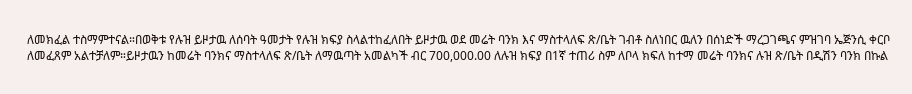ለመክፈል ተስማምተናል።በወቅቱ የሉዝ ይዞታዉ ለሰባት ዓመታት የሉዝ ክፍያ ስላልተከፈለበት ይዞታዉ ወደ መሬት ባንክ እና ማስተላለፍ ጽ/ቤት ገብቶ ስለነበር ዉለን በሰነድች ማረጋገጫና ምዝገባ ኤጅንሲ ቀርቦ ለመፈጸም አልተቻለም።ይዞታዉን ከመሬት ባንክና ማስተላለፍ ጽ/ቤት ለማዉጣት አመልካች ብር 700,000.00 ለሉዝ ክፍያ በ1ኛ ተጠሪ ስም ለቦላ ክፍለ ከተማ መሬት ባንክና ሉዝ ጽ/ቤት በዲሽን ባንክ በኩል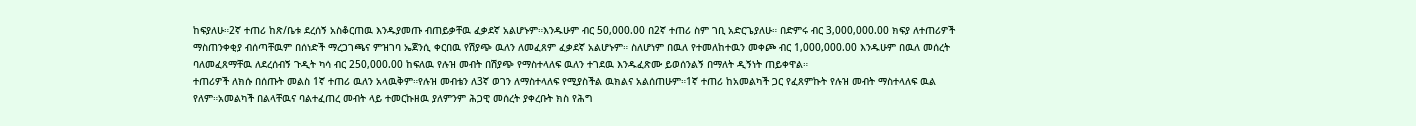ከፍያለሁ።2ኛ ተጠሪ ከጽ/ቤቱ ደረሰኝ አስቆርጠዉ እንዱያመጡ ብጠይቃቸዉ ፈቃደኛ አልሆኑም።እንዱሁም ብር 50,000.00 በ2ኛ ተጠሪ ስም ገቢ አድርጌያለሁ። በድምሩ ብር 3,000,000.00 ክፍያ ለተጠሪዎች ማስጠንቀቂያ ብሰጣቸዉም በሰነድች ማረጋገጫና ምዝገባ ኤጀንሲ ቀርበዉ የሽያጭ ዉለን ለመፈጸም ፈቃደኛ አልሆኑም። ስለሆነም በዉለ የተመለከተዉን መቀጮ ብር 1,000,000.00 እንዱሁም በዉለ መሰረት ባለመፈጸማቸዉ ለደረሰብኝ ጉዲት ካሳ ብር 250,000.00 ከፍለዉ የሉዝ መብት በሽያጭ የማስተላለፍ ዉለን ተገደዉ እንዱፈጽሙ ይወሰንልኝ በማለት ዲኝነት ጠይቀዋል።
ተጠሪዎች ለክሱ በሰጡት መልስ 1ኛ ተጠሪ ዉለን አላዉቅም።የሉዝ መብቴን ለ3ኛ ወገን ለማስተላለፍ የሚያስችል ዉክልና አልሰጠሁም።1ኛ ተጠሪ ከአመልካች ጋር የፈጸምኩት የሉዝ መብት ማስተላለፍ ዉል የለም።አመልካች በልላቸዉና ባልተፈጠረ መብት ላይ ተመርኩዘዉ ያለምንም ሕጋዊ መሰረት ያቀረቡት ክስ የሕግ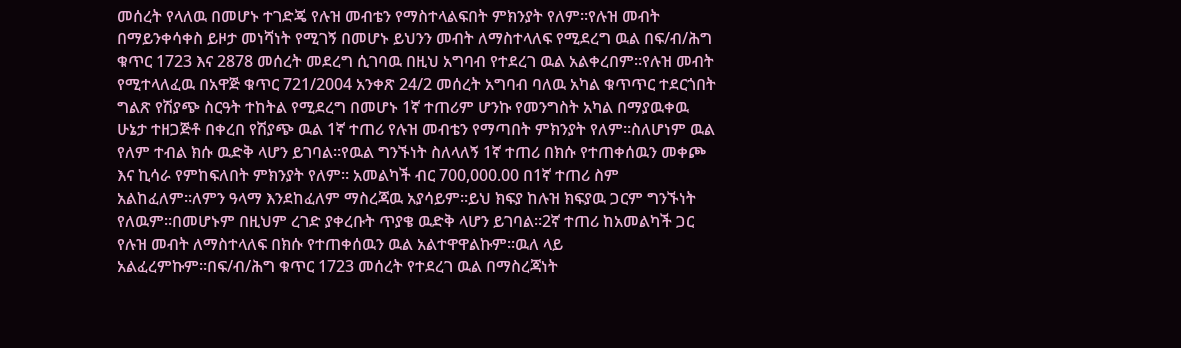መሰረት የላለዉ በመሆኑ ተገድጄ የሉዝ መብቴን የማስተላልፍበት ምክንያት የለም።የሉዝ መብት በማይንቀሳቀስ ይዞታ መነሻነት የሚገኝ በመሆኑ ይህንን መብት ለማስተላለፍ የሚደረግ ዉል በፍ/ብ/ሕግ ቁጥር 1723 እና 2878 መሰረት መደረግ ሲገባዉ በዚህ አግባብ የተደረገ ዉል አልቀረበም።የሉዝ መብት የሚተላለፈዉ በአዋጅ ቁጥር 721/2004 አንቀጽ 24/2 መሰረት አግባብ ባለዉ አካል ቁጥጥር ተደርጎበት ግልጽ የሽያጭ ስርዓት ተከትል የሚደረግ በመሆኑ 1ኛ ተጠሪም ሆንኩ የመንግስት አካል በማያዉቀዉ ሁኔታ ተዘጋጅቶ በቀረበ የሽያጭ ዉል 1ኛ ተጠሪ የሉዝ መብቴን የማጣበት ምክንያት የለም።ስለሆነም ዉል የለም ተብል ክሱ ዉድቅ ላሆን ይገባል።የዉል ግንኙነት ስለላለኝ 1ኛ ተጠሪ በክሱ የተጠቀሰዉን መቀጮ እና ኪሳራ የምከፍለበት ምክንያት የለም። አመልካች ብር 700,000.00 በ1ኛ ተጠሪ ስም አልከፈለም።ለምን ዓላማ እንደከፈለም ማስረጃዉ አያሳይም።ይህ ክፍያ ከሉዝ ክፍያዉ ጋርም ግንኙነት የለዉም።በመሆኑም በዚህም ረገድ ያቀረቡት ጥያቄ ዉድቅ ላሆን ይገባል።2ኛ ተጠሪ ከአመልካች ጋር የሉዝ መብት ለማስተላለፍ በክሱ የተጠቀሰዉን ዉል አልተዋዋልኩም።ዉለ ላይ አልፈረምኩም።በፍ/ብ/ሕግ ቁጥር 1723 መሰረት የተደረገ ዉል በማስረጃነት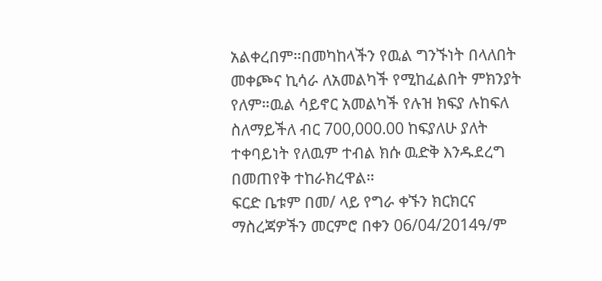አልቀረበም።በመካከላችን የዉል ግንኙነት በላለበት መቀጮና ኪሳራ ለአመልካች የሚከፈልበት ምክንያት የለም።ዉል ሳይኖር አመልካች የሉዝ ክፍያ ሉከፍለ ስለማይችለ ብር 700,000.00 ከፍያለሁ ያለት ተቀባይነት የለዉም ተብል ክሱ ዉድቅ እንዱደረግ በመጠየቅ ተከራክረዋል።
ፍርድ ቤቱም በመ/ ላይ የግራ ቀኙን ክርክርና ማስረጃዎችን መርምሮ በቀን 06/04/2014ዓ/ም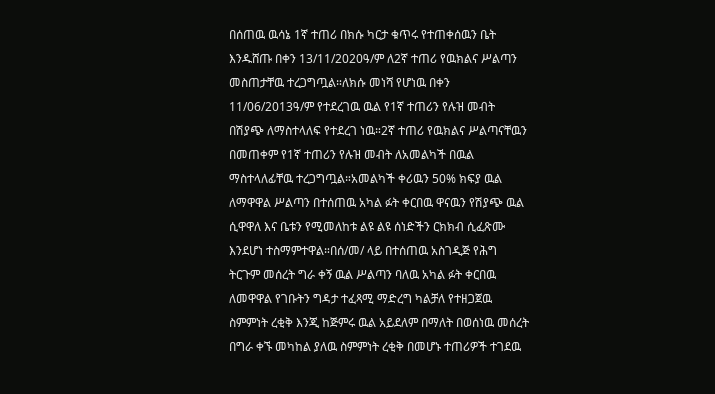በሰጠዉ ዉሳኔ 1ኛ ተጠሪ በክሱ ካርታ ቁጥሩ የተጠቀሰዉን ቤት እንዱሸጡ በቀን 13/11/2020ዓ/ም ለ2ኛ ተጠሪ የዉክልና ሥልጣን መስጠታቸዉ ተረጋግጧል።ለክሱ መነሻ የሆነዉ በቀን 11/06/2013ዓ/ም የተደረገዉ ዉል የ1ኛ ተጠሪን የሉዝ መብት በሽያጭ ለማስተላለፍ የተደረገ ነዉ።2ኛ ተጠሪ የዉክልና ሥልጣናቸዉን በመጠቀም የ1ኛ ተጠሪን የሉዝ መብት ለአመልካች በዉል ማስተላለፊቸዉ ተረጋግጧል።አመልካች ቀሪዉን 50% ክፍያ ዉል ለማዋዋል ሥልጣን በተሰጠዉ አካል ፉት ቀርበዉ ዋናዉን የሽያጭ ዉል ሲዋዋለ እና ቤቱን የሚመለከቱ ልዩ ልዩ ሰነድችን ርክክብ ሲፈጽሙ እንደሆነ ተስማምተዋል።በሰ/መ/ ላይ በተሰጠዉ አስገዲጅ የሕግ ትርጉም መሰረት ግራ ቀኝ ዉል ሥልጣን ባለዉ አካል ፉት ቀርበዉ ለመዋዋል የገቡትን ግዳታ ተፈጻሚ ማድረግ ካልቻለ የተዘጋጀዉ ስምምነት ረቂቅ እንጂ ከጅምሩ ዉል አይደለም በማለት በወሰነዉ መሰረት በግራ ቀኙ መካከል ያለዉ ስምምነት ረቂቅ በመሆኑ ተጠሪዎች ተገደዉ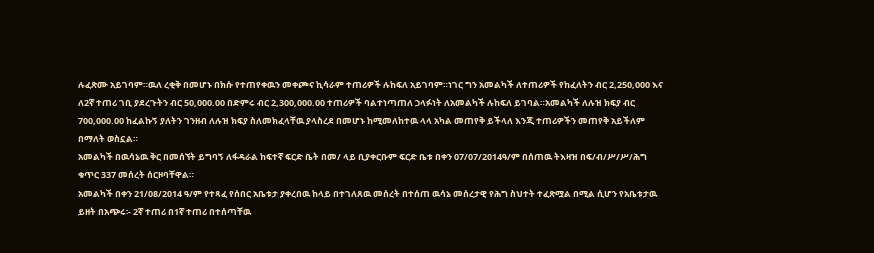ሉፈጽሙ አይገባም።ዉለ ረቂቅ በመሆኑ በክሱ የተጠየቀዉን መቀጮና ኪሳራም ተጠሪዎች ሉከፍለ አይገባም።ነገር ግን አመልካች ለተጠሪዎች የከፈለትን ብር 2,250,000 እና ለ2ኛ ተጠሪ ገቢ ያደረጉትን ብር 50,000.00 በድምሩ ብር 2,300,000.00 ተጠሪዎች ባልተነጣጠለ ኃላፉነት ለአመልካች ሉከፍለ ይገባል።አመልካች ለሉዝ ክፍያ ብር 700,000.00 ከፈልኩኝ ያለትን ገንዘብ ለሉዝ ክፍያ ስለመክፈላቸዉ ያላስረደ በመሆኑ ከሚመለከተዉ ላላ አካል መጠየቅ ይችላለ እንጂ ተጠሪዎችን መጠየቅ አይችለም በማለት ወስኗል።
አመልካች በዉሳኔዉ ቅር በመሰኘት ይግባኝ ለፋዳራል ከፍተኛ ፍርድ ቤት በመ/ ላይ ቢያቀርቡም ፍርድ ቤቱ በቀን 07/07/2014ዓ/ም በሰጠዉ ትእዛዝ በፍ/ብ/ሥ/ሥ/ሕግ ቁጥር 337 መሰረት ሰርዞባቸዋል።
አመልካች በቀን 21/08/2014 ዓ/ም የተጻፈ የሰበር አቤቱታ ያቀረበዉ ከላይ በተገለጸዉ መሰረት በተሰጠ ዉሳኔ መሰረታዊ የሕግ ስህተት ተፈጽሟል በሚል ሲሆን የአቤቱታዉ ይዘት በአጭሩ፡- 2ኛ ተጠሪ በ1ኛ ተጠሪ በተሰጣቸዉ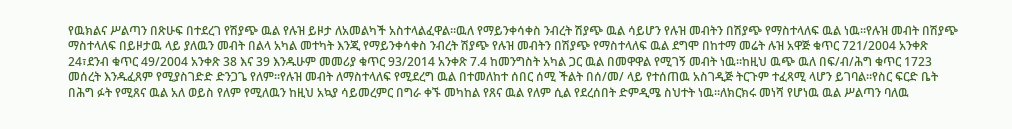የዉክልና ሥልጣን በጽሁፍ በተደረገ የሽያጭ ዉል የሉዝ ይዞታ ለአመልካች አስተላልፈዋል።ዉለ የማይንቀሳቀስ ንብረት ሽያጭ ዉል ሳይሆን የሉዝ መብትን በሽያጭ የማስተላለፍ ዉል ነዉ።የሉዝ መብት በሽያጭ ማስተላለፍ በይዞታዉ ላይ ያለዉን መብት በልላ አካል መተካት እንጂ የማይንቀሳቀስ ንብረት ሽያጭ የሉዝ መብትን በሽያጭ የማስተላለፍ ዉል ደግሞ በከተማ መሬት ሉዝ አዋጅ ቁጥር 721/2004 አንቀጽ 24፣ደንብ ቁጥር 49/2004 አንቀጽ 38 እና 39 እንዱሁም መመሪያ ቁጥር 93/2014 አንቀጽ 7.4 ከመንግስት አካል ጋር ዉል በመዋዋል የሚገኝ መብት ነዉ።ከዚህ ዉጭ ዉለ በፍ/ብ/ሕግ ቁጥር 1723 መሰረት እንዱፈጸም የሚያስገድድ ድንጋጌ የለም።የሉዝ መብት ለማስተላለፍ የሚደረግ ዉል በተመለከተ ሰበር ሰሚ ችልት በሰ/መ/ ላይ የተሰጠዉ አስገዲጅ ትርጉም ተፈጻሚ ላሆን ይገባል።የስር ፍርድ ቤት በሕግ ፉት የሚጸና ዉል አለ ወይስ የለም የሚለዉን ከዚህ አኳያ ሳይመረምር በግራ ቀኙ መካከል የጸና ዉል የለም ሲል የደረሰበት ድምዲሜ ስህተት ነዉ።ለክርክሩ መነሻ የሆነዉ ዉል ሥልጣን ባለዉ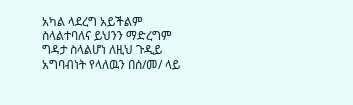አካል ላደረግ አይችልም ስላልተባለና ይህንን ማድረግም ግዳታ ስላልሆነ ለዚህ ጉዲይ አግባብነት የላለዉን በሰ/መ/ ላይ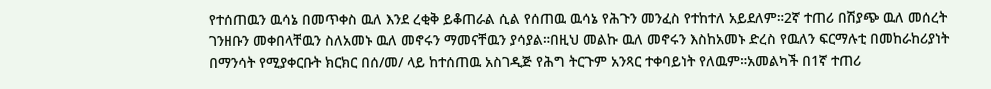የተሰጠዉን ዉሳኔ በመጥቀስ ዉለ እንደ ረቂቅ ይቆጠራል ሲል የሰጠዉ ዉሳኔ የሕጉን መንፈስ የተከተለ አይደለም።2ኛ ተጠሪ በሽያጭ ዉለ መሰረት ገንዘቡን መቀበላቸዉን ስለአመኑ ዉለ መኖሩን ማመናቸዉን ያሳያል።በዚህ መልኩ ዉለ መኖሩን እስከአመኑ ድረስ የዉለን ፍርማሉቲ በመከራከሪያነት በማንሳት የሚያቀርቡት ክርክር በሰ/መ/ ላይ ከተሰጠዉ አስገዲጅ የሕግ ትርጉም አንጻር ተቀባይነት የለዉም።አመልካች በ1ኛ ተጠሪ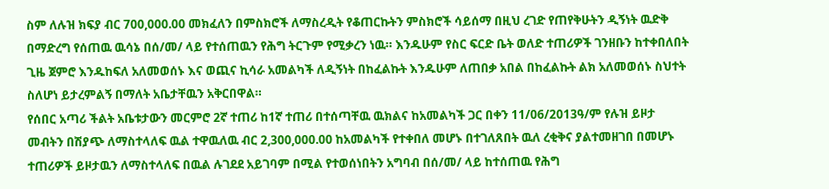ስም ለሉዝ ክፍያ ብር 700,000.00 መክፈለን በምስክሮች ለማስረዲት የቆጠርኩትን ምስክሮች ሳይሰማ በዚህ ረገድ የጠየቅሁትን ዲኝነት ዉድቅ በማድረግ የሰጠዉ ዉሳኔ በሰ/መ/ ላይ የተሰጠዉን የሕግ ትርጉም የሚቃረን ነዉ። እንዱሁም የስር ፍርድ ቤት ወለድ ተጠሪዎች ገንዘቡን ከተቀበለበት ጊዜ ጀምሮ እንዱከፍለ አለመወሰኑ እና ወጪና ኪሳራ አመልካች ለዲኝነት በከፈልኩት እንዱሁም ለጠበቃ አበል በከፈልኩት ልክ አለመወሰኑ ስህተት ስለሆነ ይታረምልኝ በማለት አቤታቸዉን አቅርበዋል።
የሰበር አጣሪ ችልት አቤቱታውን መርምሮ 2ኛ ተጠሪ ከ1ኛ ተጠሪ በተሰጣቸዉ ዉክልና ከአመልካች ጋር በቀን 11/06/2013ዓ/ም የሉዝ ይዞታ መብትን በሽያጭ ለማስተላለፍ ዉል ተዋዉለዉ ብር 2,300,000.00 ከአመልካች የተቀበለ መሆኑ በተገለጸበት ዉለ ረቂቅና ያልተመዘገበ በመሆኑ ተጠሪዎች ይዞታዉን ለማስተላለፍ በዉል ሉገደደ አይገባም በሚል የተወሰነበትን አግባብ በሰ/መ/ ላይ ከተሰጠዉ የሕግ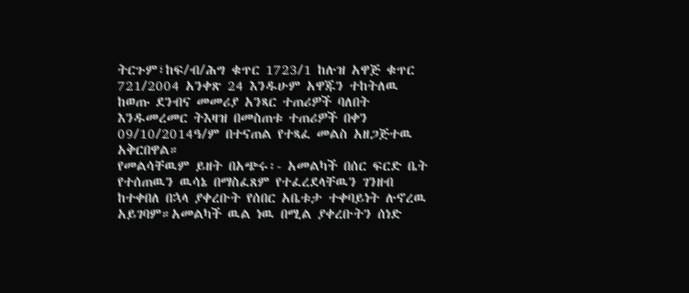ትርጉም፣ከፍ/ብ/ሕግ ቁጥር 1723/1 ከሉዝ አዋጅ ቁጥር 721/2004 አንቀጽ 24 እንዱሁም አዋጁን ተከትለዉ ከወጡ ደንብና መመሪያ አንጻር ተጠሪዎች ባለበት እንዱመረመር ትእዛዝ በመስጠቱ ተጠሪዎች በቀን 09/10/2014ዓ/ም በተናጠል የተጻፈ መልስ አዘጋጅተዉ አቅርበዋል።
የመልሳቸዉም ይዘት በአጭሩ፡- አመልካች በሰር ፍርድ ቤት የተሰጠዉን ዉሳኔ በማስፈጸም የተፈረደላቸዉን ገንዘብ ከተቀበለ በኋላ ያቀረቡት የሰበር አቤቱታ ተቀባይነት ሉኖረዉ አይገባም።አመልካች ዉል ነዉ በሚል ያቀረቡትን ሰነድ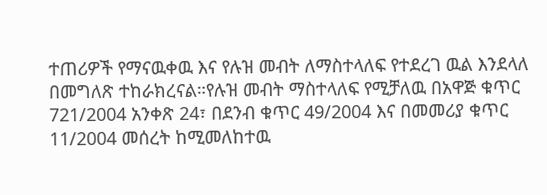ተጠሪዎች የማናዉቀዉ እና የሉዝ መብት ለማስተላለፍ የተደረገ ዉል እንደላለ በመግለጽ ተከራክረናል።የሉዝ መብት ማስተላለፍ የሚቻለዉ በአዋጅ ቁጥር 721/2004 አንቀጽ 24፣ በደንብ ቁጥር 49/2004 እና በመመሪያ ቁጥር 11/2004 መሰረት ከሚመለከተዉ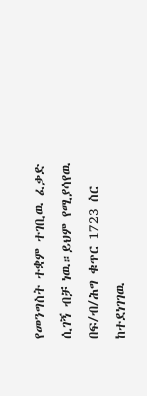የመንግስት ተቋም ተገቢዉ ፈቃድ ሲገኝ ብቻ ነዉ።ይህም የሚያሳየዉ በፍ/ብ/ሕግ ቁጥር 1723 ስር ከተደነገገዉ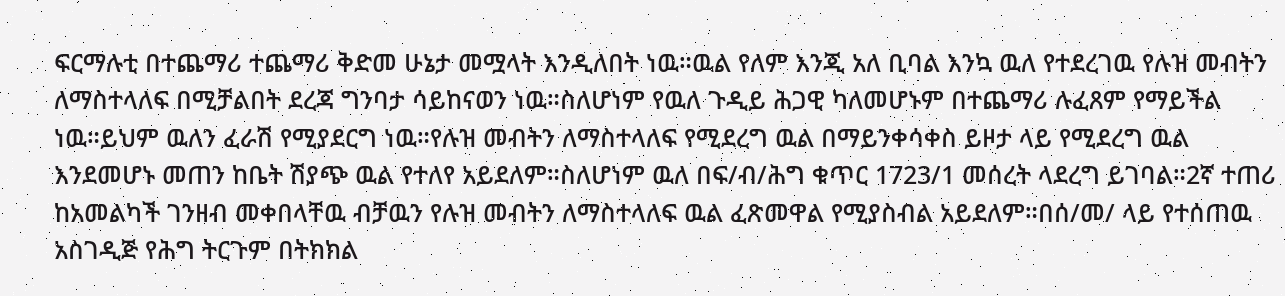ፍርማሉቲ በተጨማሪ ተጨማሪ ቅድመ ሁኔታ መሟላት እንዲለበት ነዉ።ዉል የለም እንጂ አለ ቢባል እንኳ ዉለ የተደረገዉ የሉዝ መብትን ለማስተላለፍ በሚቻልበት ደረጃ ግንባታ ሳይከናወን ነዉ።ስለሆነም የዉለ ጉዲይ ሕጋዊ ካለመሆኑም በተጨማሪ ሉፈጸም የማይችል ነዉ።ይህም ዉለን ፈራሽ የሚያደርግ ነዉ።የሉዝ መብትን ለማስተላለፍ የሚደረግ ዉል በማይንቀሳቀስ ይዞታ ላይ የሚደረግ ዉል እንደመሆኑ መጠን ከቤት ሽያጭ ዉል የተለየ አይደለም።ስለሆነም ዉለ በፍ/ብ/ሕግ ቁጥር 1723/1 መሰረት ላደረግ ይገባል።2ኛ ተጠሪ ከአመልካች ገንዘብ መቀበላቸዉ ብቻዉን የሉዝ መብትን ለማስተላለፍ ዉል ፈጽመዋል የሚያስብል አይደለም።በሰ/መ/ ላይ የተሰጠዉ አስገዲጅ የሕግ ትርጉም በትክክል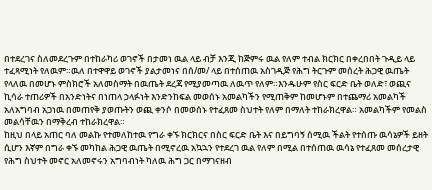በተደረገና ስለመደረጉም በተከራካሪ ወገኖች በታመነ ዉል ላይ ብቻ እንጂ ከጅምሩ ዉል የለም ተብል ክርክር በቀረበበት ጉዲይ ላይ ተፈጻሚነት የለዉም።ዉለ በተዋዋይ ወገኖች ያልታመነና በሰ/መ/ ላይ በተሰጠዉ አስገዲጅ የሕግ ትርጉም መሰረት ሕጋዊ ዉጤት የላለዉ በመሆኑ ምስክሮች አለመስማት በዉጤት ደረጃ የሚያመጣዉ ለዉጥ የለም።እንዱሁም የስር ፍርድ ቤት ወለድ፣ ወጪና ኪሳራ ተጠሪዎች በአንድነትና በነጠላ ኃላፉነት እንድንከፍል መወሰኑ አመልካችን የሚጠቅም ከመሆኑም በተጨማሪ አመልካች አለአግባብ አጋነዉ በመጠየቅ ያወጡትን ወጪ ቀንሶ በመወሰኑ የተፈጸመ ስህተት የለም በማለት ተከራክረዋል። አመልካችም የመልስ መልሳቸዉን በማቅረብ ተከራክረዋል።
ከዚህ በላይ አጠር ባለ መልኩ የተመለከተዉ የግራ ቀኙ ክርክርና በስር ፍርድ ቤት እና በይግባኝ ሰሚዉ ችልት የተሰጡ ዉሳኔዎች ይዘት ሲሆን እኛም በግራ ቀኙ መካከል ሕጋዊ ዉጤት በሚኖረዉ አኳኋን የተደረገ ዉል የለም በሚል በተሰጠዉ ዉሳኔ የተፈጸመ መሰረታዊ የሕግ ስህተት መኖር አለመኖሩን አግባብነት ካለዉ ሕግ ጋር በማገናዘብ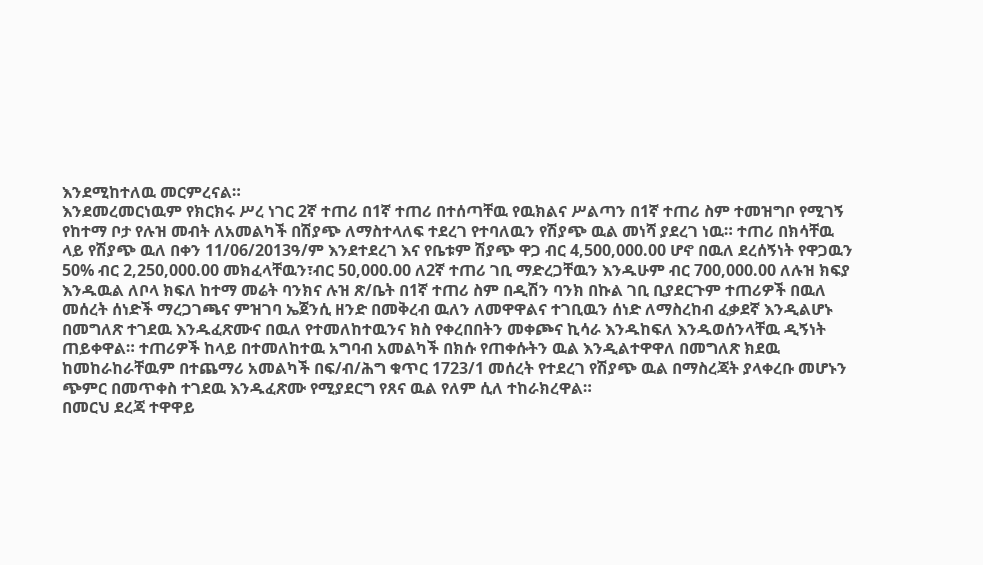እንደሚከተለዉ መርምረናል።
እንደመረመርነዉም የክርክሩ ሥረ ነገር 2ኛ ተጠሪ በ1ኛ ተጠሪ በተሰጣቸዉ የዉክልና ሥልጣን በ1ኛ ተጠሪ ስም ተመዝግቦ የሚገኝ የከተማ ቦታ የሉዝ መብት ለአመልካች በሽያጭ ለማስተላለፍ ተደረገ የተባለዉን የሽያጭ ዉል መነሻ ያደረገ ነዉ። ተጠሪ በክሳቸዉ ላይ የሽያጭ ዉለ በቀን 11/06/2013ዓ/ም እንደተደረገ እና የቤቱም ሽያጭ ዋጋ ብር 4,500,000.00 ሆኖ በዉለ ደረሰኝነት የዋጋዉን 50% ብር 2,250,000.00 መክፈላቸዉን፣ብር 50,000.00 ለ2ኛ ተጠሪ ገቢ ማድረጋቸዉን እንዱሁም ብር 700,000.00 ለሉዝ ክፍያ እንዱዉል ለቦላ ክፍለ ከተማ መሬት ባንክና ሉዝ ጽ/ቤት በ1ኛ ተጠሪ ስም በዲሽን ባንክ በኩል ገቢ ቢያደርጉም ተጠሪዎች በዉለ መሰረት ሰነድች ማረጋገጫና ምዝገባ ኤጀንሲ ዘንድ በመቅረብ ዉለን ለመዋዋልና ተገቢዉን ሰነድ ለማስረከብ ፈቃደኛ እንዲልሆኑ በመግለጽ ተገደዉ እንዱፈጽሙና በዉለ የተመለከተዉንና ክስ የቀረበበትን መቀጮና ኪሳራ እንዱከፍለ እንዱወሰንላቸዉ ዲኝነት ጠይቀዋል። ተጠሪዎች ከላይ በተመለከተዉ አግባብ አመልካች በክሱ የጠቀሱትን ዉል እንዲልተዋዋለ በመግለጽ ክደዉ ከመከራከራቸዉም በተጨማሪ አመልካች በፍ/ብ/ሕግ ቁጥር 1723/1 መሰረት የተደረገ የሽያጭ ዉል በማስረጃት ያላቀረቡ መሆኑን ጭምር በመጥቀስ ተገደዉ እንዱፈጽሙ የሚያደርግ የጸና ዉል የለም ሲለ ተከራክረዋል።
በመርህ ደረጃ ተዋዋይ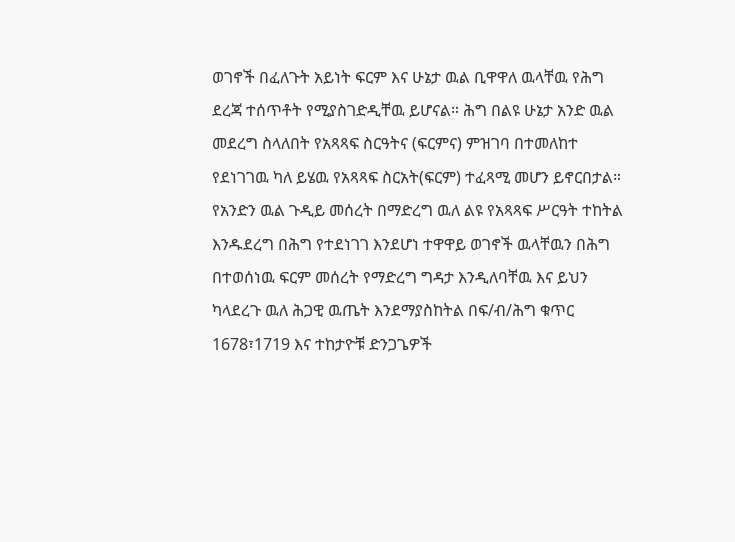ወገኖች በፈለጉት አይነት ፍርም እና ሁኔታ ዉል ቢዋዋለ ዉላቸዉ የሕግ ደረጃ ተሰጥቶት የሚያስገድዲቸዉ ይሆናል። ሕግ በልዩ ሁኔታ አንድ ዉል መደረግ ስላለበት የአጻጻፍ ስርዓትና (ፍርምና) ምዝገባ በተመለከተ የደነገገዉ ካለ ይሄዉ የአጻጻፍ ስርአት(ፍርም) ተፈጻሚ መሆን ይኖርበታል። የአንድን ዉል ጉዲይ መሰረት በማድረግ ዉለ ልዩ የአጻጻፍ ሥርዓት ተከትል እንዱደረግ በሕግ የተደነገገ እንደሆነ ተዋዋይ ወገኖች ዉላቸዉን በሕግ በተወሰነዉ ፍርም መሰረት የማድረግ ግዳታ እንዲለባቸዉ እና ይህን ካላደረጉ ዉለ ሕጋዊ ዉጤት እንደማያስከትል በፍ/ብ/ሕግ ቁጥር 1678፣1719 እና ተከታዮቹ ድንጋጌዎች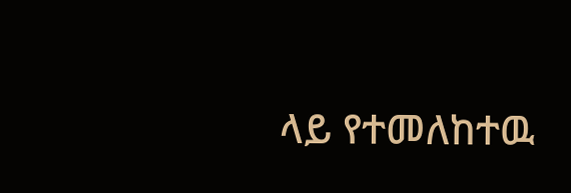ላይ የተመለከተዉ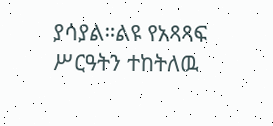ያሳያል።ልዩ የአጻጻፍ ሥርዓትን ተከትለዉ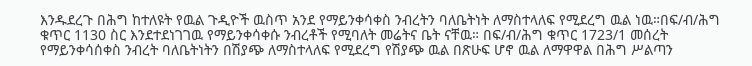እንዱደረጉ በሕግ ከተለዩት የዉል ጉዲዮች ዉስጥ አንደ የማይንቀሳቀስ ንብረትን ባለቤትነት ለማስተላለፍ የሚደረግ ዉል ነዉ።በፍ/ብ/ሕግ ቁጥር 1130 ስር እንደተደነገገዉ የማይንቀሳቀሱ ንብረቶች የሚባለት መሬትና ቤት ናቸዉ። በፍ/ብ/ሕግ ቁጥር 1723/1 መሰረት የማይንቀሳሰቀስ ንብረት ባለቤትነትን በሽያጭ ለማስተላለፍ የሚደረግ የሽያጭ ዉል በጽሁፍ ሆኖ ዉል ለማዋዋል በሕግ ሥልጣን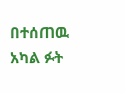በተሰጠዉ አካል ፉት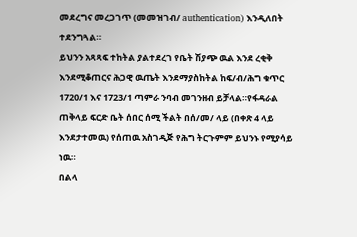መደረግና መረጋገጥ (መመዝገብ/ authentication) እንዲለበት ተደንግጓል።
ይህንን አጻጻፍ ተከትል ያልተደረገ የቤት ሽያጭ ዉል እንደ ረቂቅ እንደሚቆጠርና ሕጋዊ ዉጤት እንደማያስከትል ከፍ/ብ/ሕግ ቁጥር 1720/1 እና 1723/1 ጣምራ ንባብ መገንዘብ ይቻላል።የፋዳራል ጠቅላይ ፍርድ ቤት ሰበር ሰሚ ችልት በሰ/መ/ ላይ (በቀጽ 4 ላይ እንደታተመዉ) የሰጠዉ አስገዲጅ የሕግ ትርጉምም ይህንኑ የሚያሳይ ነዉ።
በልላ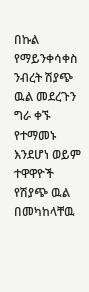በኩል የማይንቀሳቀስ ንብረት ሽያጭ ዉል መደረጉን ግራ ቀኙ የተማመኑ እንደሆነ ወይም ተዋዋዮች የሽያጭ ዉል በመካከላቸዉ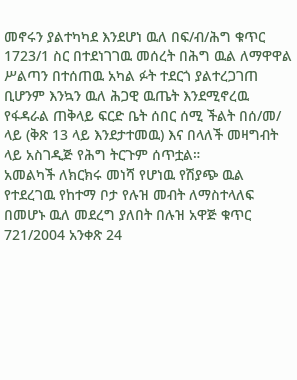መኖሩን ያልተካካደ እንደሆነ ዉለ በፍ/ብ/ሕግ ቁጥር 1723/1 ስር በተደነገገዉ መሰረት በሕግ ዉል ለማዋዋል ሥልጣን በተሰጠዉ አካል ፉት ተደርጎ ያልተረጋገጠ ቢሆንም እንኳን ዉለ ሕጋዊ ዉጤት እንደሚኖረዉ የፋዳራል ጠቅላይ ፍርድ ቤት ሰበር ሰሚ ችልት በሰ/መ/ ላይ (ቅጽ 13 ላይ እንደታተመዉ) እና በላለች መዛግብት ላይ አስገዲጅ የሕግ ትርጉም ሰጥቷል።
አመልካች ለክርክሩ መነሻ የሆነዉ የሽያጭ ዉል የተደረገዉ የከተማ ቦታ የሉዝ መብት ለማስተላለፍ በመሆኑ ዉለ መደረግ ያለበት በሉዝ አዋጅ ቁጥር 721/2004 አንቀጽ 24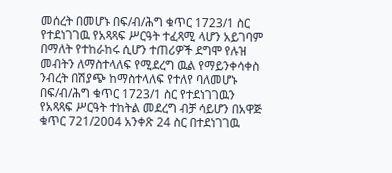መሰረት በመሆኑ በፍ/ብ/ሕግ ቁጥር 1723/1 ስር የተደነገገዉ የአጻጻፍ ሥርዓት ተፈጻሚ ላሆን አይገባም በማለት የተከራከሩ ሲሆን ተጠሪዎች ደግሞ የሉዝ መብትን ለማስተላለፍ የሚደረግ ዉል የማይንቀሳቀስ ንብረት በሽያጭ ከማስተላለፍ የተለየ ባለመሆኑ በፍ/ብ/ሕግ ቁጥር 1723/1 ስር የተደነገገዉን የአጻጻፍ ሥርዓት ተከትል መደረግ ብቻ ሳይሆን በአዋጅ ቁጥር 721/2004 አንቀጽ 24 ስር በተደነገገዉ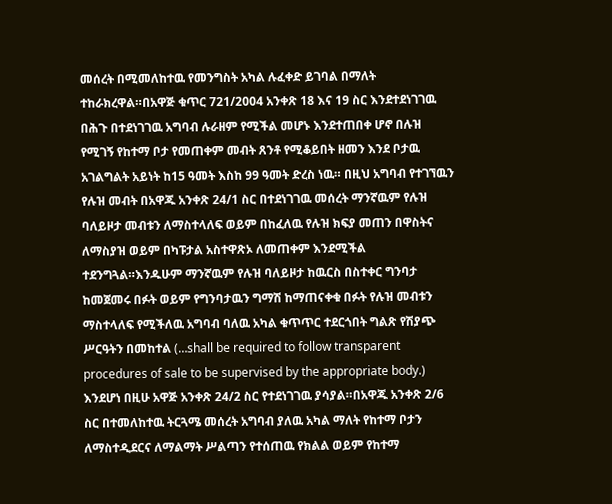መሰረት በሚመለከተዉ የመንግስት አካል ሉፈቀድ ይገባል በማለት ተከራክረዋል።በአዋጅ ቁጥር 721/2004 አንቀጽ 18 እና 19 ስር እንደተደነገገዉ በሕጉ በተደነገገዉ አግባብ ሉራዘም የሚችል መሆኑ እንደተጠበቀ ሆኖ በሉዝ የሚገኝ የከተማ ቦታ የመጠቀም መብት ጸንቶ የሚቆይበት ዘመን እንደ ቦታዉ አገልግልት አይነት ከ15 ዓመት እስከ 99 ዓመት ድረስ ነዉ። በዚህ አግባብ የተገኘዉን የሉዝ መብት በአዋጁ አንቀጽ 24/1 ስር በተደነገገዉ መሰረት ማንኛዉም የሉዝ ባለይዞታ መብቱን ለማስተላለፍ ወይም በከፈለዉ የሉዝ ክፍያ መጠን በዋስትና ለማስያዝ ወይም በካፑታል አስተዋጽኦ ለመጠቀም እንደሚችል ተደንግጓል።እንዱሁም ማንኛዉም የሉዝ ባለይዞታ ከዉርስ በስተቀር ግንባታ ከመጀመሩ በፉት ወይም የግንባታዉን ግማሽ ከማጠናቀቁ በፉት የሉዝ መብቱን ማስተላለፍ የሚችለዉ አግባብ ባለዉ አካል ቁጥጥር ተደርጎበት ግልጽ የሽያጭ ሥርዓትን በመከተል (…shall be required to follow transparent procedures of sale to be supervised by the appropriate body.) እንደሆነ በዚሁ አዋጅ አንቀጽ 24/2 ስር የተደነገገዉ ያሳያል።በአዋጁ አንቀጽ 2/6 ስር በተመለከተዉ ትርጓሜ መሰረት አግባብ ያለዉ አካል ማለት የከተማ ቦታን ለማስተዲደርና ለማልማት ሥልጣን የተሰጠዉ የክልል ወይም የከተማ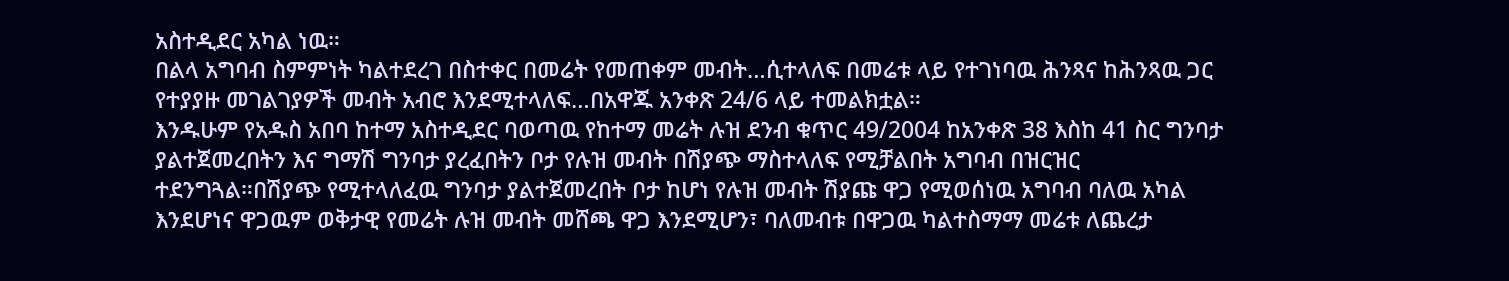አስተዲደር አካል ነዉ።
በልላ አግባብ ስምምነት ካልተደረገ በስተቀር በመሬት የመጠቀም መብት…ሲተላለፍ በመሬቱ ላይ የተገነባዉ ሕንጻና ከሕንጻዉ ጋር የተያያዙ መገልገያዎች መብት አብሮ እንደሚተላለፍ…በአዋጁ አንቀጽ 24/6 ላይ ተመልክቷል።
እንዱሁም የአዱስ አበባ ከተማ አስተዲደር ባወጣዉ የከተማ መሬት ሉዝ ደንብ ቁጥር 49/2004 ከአንቀጽ 38 እስከ 41 ስር ግንባታ ያልተጀመረበትን እና ግማሽ ግንባታ ያረፈበትን ቦታ የሉዝ መብት በሽያጭ ማስተላለፍ የሚቻልበት አግባብ በዝርዝር ተደንግጓል።በሽያጭ የሚተላለፈዉ ግንባታ ያልተጀመረበት ቦታ ከሆነ የሉዝ መብት ሽያጩ ዋጋ የሚወሰነዉ አግባብ ባለዉ አካል እንደሆነና ዋጋዉም ወቅታዊ የመሬት ሉዝ መብት መሸጫ ዋጋ እንደሚሆን፣ ባለመብቱ በዋጋዉ ካልተስማማ መሬቱ ለጨረታ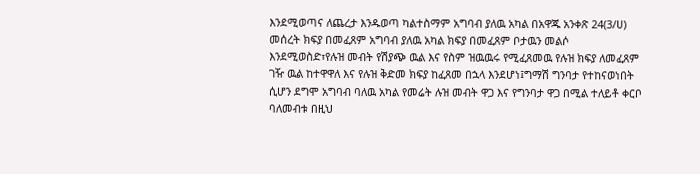እንደሚወጣና ለጨረታ እንዱወጣ ካልተስማም አግባብ ያለዉ አካል በአዋጁ አንቀጽ 24(3/ሀ) መሰረት ክፍያ በመፈጸም አግባብ ያለዉ አካል ክፍያ በመፈጸም ቦታዉን መልሶ እንደሚወስድ፣የሉዝ መብት የሽያጭ ዉል እና የስም ዝዉዉሩ የሚፈጸመዉ የሉዝ ክፍያ ለመፈጸም ገዥ ዉል ከተዋዋለ እና የሉዝ ቅድመ ክፍያ ከፈጸመ በኋላ እንደሆነ፤ግማሽ ግንባታ የተከናወነበት ሲሆን ደግሞ አግባብ ባለዉ አካል የመሬት ሉዝ መብት ዋጋ እና የግንባታ ዋጋ በሚል ተለይቶ ቀርቦ ባለመብቱ በዚህ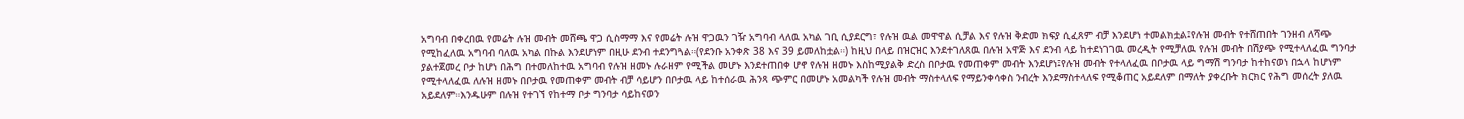አግባብ በቀረበዉ የመሬት ሉዝ መብት መሸጫ ዋጋ ሲስማማ እና የመሬት ሉዝ ዋጋዉን ገዥ አግባብ ላለዉ አካል ገቢ ሲያደርግ፣ የሉዝ ዉል መዋዋል ሲቻል እና የሉዝ ቅድመ ክፍያ ሲፈጸም ብቻ እንደሆነ ተመልክቷል፤የሉዝ መብት የተሸጠበት ገንዘብ ለሻጭ የሚከፈለዉ አግባብ ባለዉ አካል በኩል እንደሆነም በዚሁ ደንብ ተደንግጓል።(የደንቡ አንቀጽ 38 እና 39 ይመለከቷል።) ከዚህ በላይ በዝርዝር እንደተገለጸዉ በሉዝ አዋጅ እና ደንብ ላይ ከተደነገገዉ መረዲት የሚቻለዉ የሉዝ መብት በሽያጭ የሚተላለፈዉ ግንባታ ያልተጀመረ ቦታ ከሆነ በሕግ በተመለከተዉ አግባብ የሉዝ ዘመኑ ሉራዘም የሚችል መሆኑ እንደተጠበቀ ሆኖ የሉዝ ዘመኑ እስከሚያልቅ ድረስ በቦታዉ የመጠቀም መብት እንደሆነ፤የሉዝ መብት የተላለፈዉ በቦታዉ ላይ ግማሽ ግንባታ ከተከናወነ በኋላ ከሆነም የሚተላለፈዉ ለሉዝ ዘመኑ በቦታዉ የመጠቀም መብት ብቻ ሳይሆን በቦታዉ ላይ ከተሰራዉ ሕንጻ ጭምር በመሆኑ አመልካች የሉዝ መብት ማስተላለፍ የማይንቀሳቀስ ንብረት እንደማስተላለፍ የሚቆጠር አይደለም በማለት ያቀረቡት ክርክር የሕግ መሰረት ያለዉ አይደለም።እንዱሁም በሉዝ የተገኘ የከተማ ቦታ ግንባታ ሳይከናወን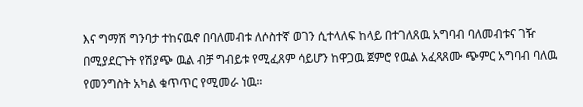እና ግማሽ ግንባታ ተከናዉኖ በባለመብቱ ለሶስተኛ ወገን ሲተላለፍ ከላይ በተገለጸዉ አግባብ ባለመብቱና ገዥ በሚያደርጉት የሽያጭ ዉል ብቻ ግብይቱ የሚፈጸም ሳይሆን ከዋጋዉ ጀምሮ የዉል አፈጻጸሙ ጭምር አግባብ ባለዉ የመንግስት አካል ቁጥጥር የሚመራ ነዉ።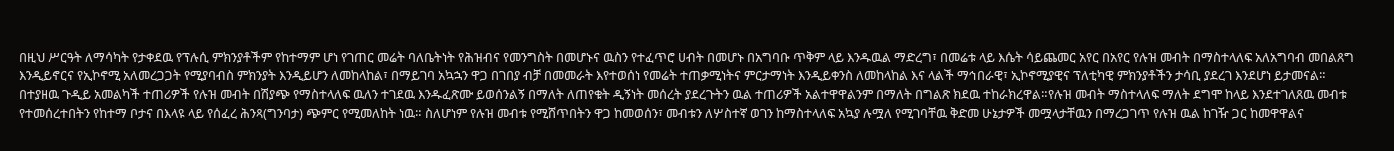በዚህ ሥርዓት ለማሳካት የታቀደዉ የፕሉሲ ምክንያቶችም የከተማም ሆነ የገጠር መሬት ባለቤትነት የሕዝብና የመንግስት በመሆኑና ዉስን የተፈጥሮ ሀብት በመሆኑ በአግባቡ ጥቅም ላይ እንዱዉል ማድረግ፣ በመሬቱ ላይ እሴት ሳይጨመር አየር በአየር የሉዝ መብት በማስተላለፍ አለአግባብ መበልጸግ እንዲይኖርና የኢኮኖሚ አለመረጋጋት የሚያባብስ ምክንያት እንዲይሆን ለመከላከል፣ በማይገባ አኳኋን ዋጋ በገበያ ብቻ በመመራት እየተወሰነ የመሬት ተጠቃሚነትና ምርታማነት እንዲይቀንስ ለመከላከል እና ላልች ማኅበራዊ፣ ኢኮኖሚያዊና ፕለቲካዊ ምክንያቶችን ታሳቢ ያደረገ እንደሆነ ይታመናል።
በተያዘዉ ጉዲይ አመልካች ተጠሪዎች የሉዝ መብት በሽያጭ የማስተላለፍ ዉለን ተገደዉ እንዱፈጽሙ ይወሰንልኝ በማለት ለጠየቁት ዲኝነት መሰረት ያደረጉትን ዉል ተጠሪዎች አልተዋዋልንም በማለት በግልጽ ክደዉ ተከራክረዋል።የሉዝ መብት ማስተላለፍ ማለት ደግሞ ከላይ እንደተገለጸዉ መብቱ የተመሰረተበትን የከተማ ቦታና በእላዩ ላይ የሰፈረ ሕንጻ(ግንባታ) ጭምር የሚመለከት ነዉ። ስለሆነም የሉዝ መብቱ የሚሸጥበትን ዋጋ ከመወሰን፣ መብቱን ለሦስተኛ ወገን ከማስተላለፍ አኳያ ሉሟለ የሚገባቸዉ ቅድመ ሁኔታዎች መሟላታቸዉን በማረጋገጥ የሉዝ ዉል ከገዥ ጋር ከመዋዋልና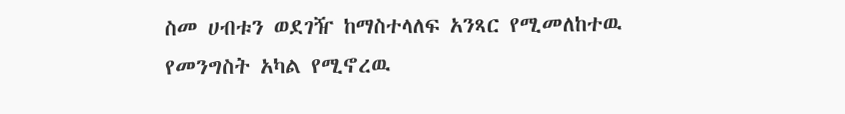ስመ ሀብቱን ወደገዥ ከማስተላለፍ አንጻር የሚመለከተዉ የመንግስት አካል የሚኖረዉ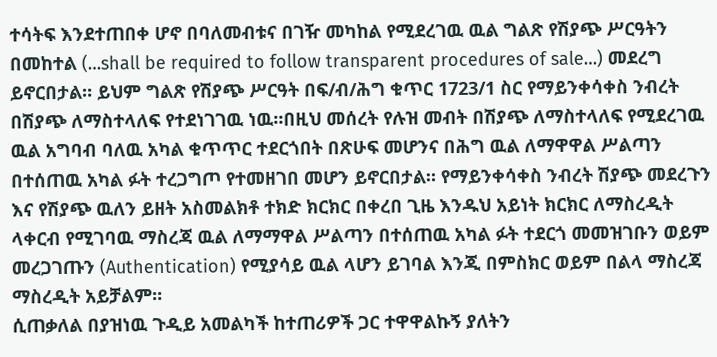ተሳትፍ እንደተጠበቀ ሆኖ በባለመብቱና በገዥ መካከል የሚደረገዉ ዉል ግልጽ የሽያጭ ሥርዓትን በመከተል (…shall be required to follow transparent procedures of sale…) መደረግ ይኖርበታል። ይህም ግልጽ የሽያጭ ሥርዓት በፍ/ብ/ሕግ ቁጥር 1723/1 ስር የማይንቀሳቀስ ንብረት በሽያጭ ለማስተላለፍ የተደነገገዉ ነዉ።በዚህ መሰረት የሉዝ መብት በሽያጭ ለማስተላለፍ የሚደረገዉ ዉል አግባብ ባለዉ አካል ቁጥጥር ተደርጎበት በጽሁፍ መሆንና በሕግ ዉል ለማዋዋል ሥልጣን በተሰጠዉ አካል ፉት ተረጋግጦ የተመዘገበ መሆን ይኖርበታል። የማይንቀሳቀስ ንብረት ሽያጭ መደረጉን እና የሽያጭ ዉለን ይዘት አስመልክቶ ተክድ ክርክር በቀረበ ጊዜ እንዱህ አይነት ክርክር ለማስረዲት ላቀርብ የሚገባዉ ማስረጃ ዉል ለማማዋል ሥልጣን በተሰጠዉ አካል ፉት ተደርጎ መመዝገቡን ወይም መረጋገጡን (Authentication) የሚያሳይ ዉል ላሆን ይገባል እንጂ በምስክር ወይም በልላ ማስረጃ ማስረዲት አይቻልም።
ሲጠቃለል በያዝነዉ ጉዲይ አመልካች ከተጠሪዎች ጋር ተዋዋልኩኝ ያለትን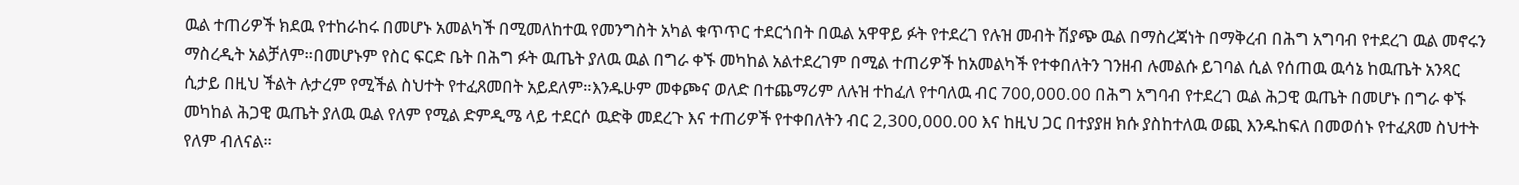ዉል ተጠሪዎች ክደዉ የተከራከሩ በመሆኑ አመልካች በሚመለከተዉ የመንግስት አካል ቁጥጥር ተደርጎበት በዉል አዋዋይ ፉት የተደረገ የሉዝ መብት ሽያጭ ዉል በማስረጃነት በማቅረብ በሕግ አግባብ የተደረገ ዉል መኖሩን ማስረዲት አልቻለም።በመሆኑም የስር ፍርድ ቤት በሕግ ፉት ዉጤት ያለዉ ዉል በግራ ቀኙ መካከል አልተደረገም በሚል ተጠሪዎች ከአመልካች የተቀበለትን ገንዘብ ሉመልሱ ይገባል ሲል የሰጠዉ ዉሳኔ ከዉጤት አንጻር ሲታይ በዚህ ችልት ሉታረም የሚችል ስህተት የተፈጸመበት አይደለም።እንዱሁም መቀጮና ወለድ በተጨማሪም ለሉዝ ተከፈለ የተባለዉ ብር 700,000.00 በሕግ አግባብ የተደረገ ዉል ሕጋዊ ዉጤት በመሆኑ በግራ ቀኙ መካከል ሕጋዊ ዉጤት ያለዉ ዉል የለም የሚል ድምዲሜ ላይ ተደርሶ ዉድቅ መደረጉ እና ተጠሪዎች የተቀበለትን ብር 2,300,000.00 እና ከዚህ ጋር በተያያዘ ክሱ ያስከተለዉ ወጪ እንዱከፍለ በመወሰኑ የተፈጸመ ስህተት የለም ብለናል።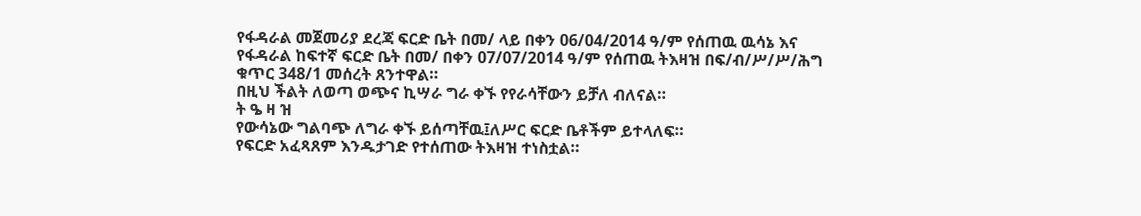የፋዳራል መጀመሪያ ደረጃ ፍርድ ቤት በመ/ ላይ በቀን 06/04/2014 ዓ/ም የሰጠዉ ዉሳኔ እና የፋዳራል ከፍተኛ ፍርድ ቤት በመ/ በቀን 07/07/2014 ዓ/ም የሰጠዉ ትእዛዝ በፍ/ብ/ሥ/ሥ/ሕግ ቁጥር 348/1 መሰረት ጸንተዋል።
በዚህ ችልት ለወጣ ወጭና ኪሣራ ግራ ቀኙ የየራሳቸውን ይቻለ ብለናል።
ት ዔ ዛ ዝ
የውሳኔው ግልባጭ ለግራ ቀኙ ይሰጣቸዉ፤ለሥር ፍርድ ቤቶችም ይተላለፍ።
የፍርድ አፈጻጸም እንዱታገድ የተሰጠው ትእዛዝ ተነስቷል።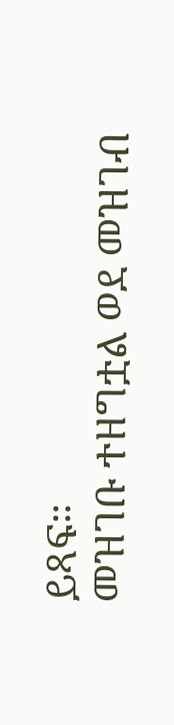ይጻፍ።
መዝገቡ ተዘግቷል ወደ መዝገብ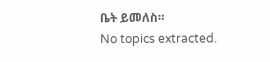ቤት ይመለስ።
No topics extracted.